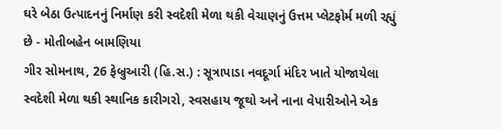ઘરે બેઠા ઉત્પાદનનું નિર્માણ કરી સ્વદેશી મેળા થકી વેચાણનું ઉત્તમ પ્લેટફોર્મ મળી રહ્યું છે - મોતીબહેન બામણિયા
ગીર સોમનાથ, 26 ફેબ્રુઆરી (હિ.સ.) : સૂત્રાપાડા નવદૂર્ગા મંદિર ખાતે યોજાયેલા સ્વદેશી મેળા થકી સ્થાનિક કારીગરો, સ્વસહાય જૂથો અને નાના વેપારીઓને એક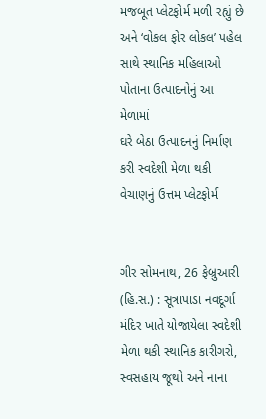મજબૂત પ્લેટફોર્મ મળી રહ્યું છે અને ‘વોકલ ફોર લોકલ’ પહેલ સાથે સ્થાનિક મહિલાઓ પોતાના ઉત્પાદનોનું આ મેળામાં
ઘરે બેઠા ઉત્પાદનનું નિર્માણ કરી સ્વદેશી મેળા થકી વેચાણનું ઉત્તમ પ્લેટફોર્મ


ગીર સોમનાથ, 26 ફેબ્રુઆરી (હિ.સ.) : સૂત્રાપાડા નવદૂર્ગા મંદિર ખાતે યોજાયેલા સ્વદેશી મેળા થકી સ્થાનિક કારીગરો, સ્વસહાય જૂથો અને નાના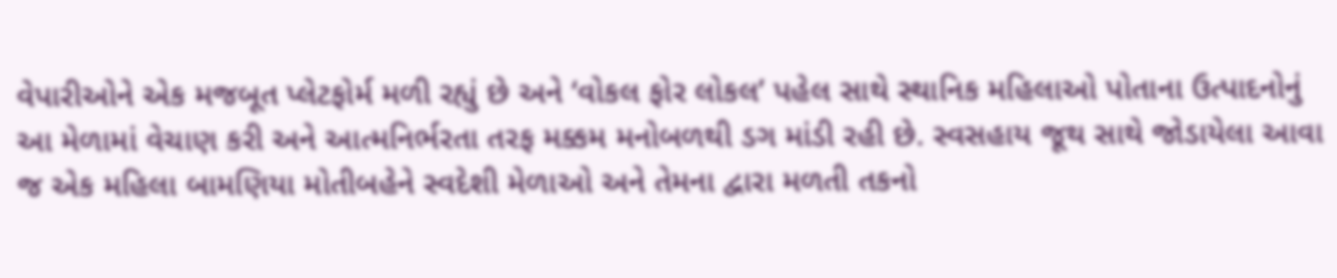વેપારીઓને એક મજબૂત પ્લેટફોર્મ મળી રહ્યું છે અને ‘વોકલ ફોર લોકલ’ પહેલ સાથે સ્થાનિક મહિલાઓ પોતાના ઉત્પાદનોનું આ મેળામાં વેચાણ કરી અને આત્મનિર્ભરતા તરફ મક્કમ મનોબળથી ડગ માંડી રહી છે. સ્વસહાય જૂથ સાથે જોડાયેલા આવા જ એક મહિલા બામણિયા મોતીબહેને સ્વદેશી મેળાઓ અને તેમના દ્વારા મળતી તકનો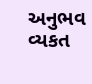અનુભવ વ્યકત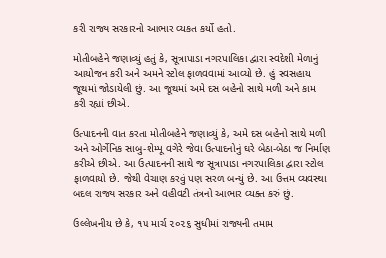કરી રાજ્ય સરકારનો આભાર વ્યકત કર્યો હતો.

મોતીબહેને જણાવ્યું હતું કે, સૂત્રાપાડા નગરપાલિકા દ્વારા સ્વદેશી મેળાનું આયોજન કરી અને અમને સ્ટોલ ફાળવવામાં આવ્યો છે. હું સ્વસહાય જૂથમાં જોડાયેલી છું. આ જૂથમાં અમે દસ બહેનો સાથે મળી અને કામ કરી રહ્યાં છીએ.

ઉત્પાદનની વાત કરતા મોતીબહેને જણાવ્યું કે, અમે દસ બહેનો સાથે મળી અને ઓર્ગેનિક સાબુ-શેમ્પૂ વગેરે જેવા ઉત્પાદનોનું ઘરે બેઠા-બેઠા જ નિર્માણ કરીએ છીએ. આ ઉત્પાદનની સાથે જ સૂત્રાપાડા નગરપાલિકા દ્વારા સ્ટોલ ફાળવાયો છે. જેથી વેચાણ કરવું પણ સરળ બન્યું છે. આ ઉત્તમ વ્યવસ્થા બદલ રાજ્ય સરકાર અને વહીવટી તંત્રનો આભાર વ્યક્ત કરું છું.

ઉલ્લેખનીય છે કે, ૧૫ માર્ચ ૨૦૨૬ સુધીમાં રાજ્યની તમામ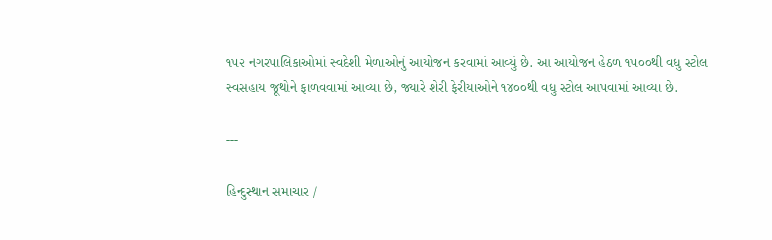૧૫૨ નગરપાલિકાઓમાં સ્વદેશી મેળાઓનું આયોજન કરવામાં આવ્યું છે. આ આયોજન હેઠળ ૧૫૦૦થી વધુ સ્ટોલ સ્વસહાય જૂથોને ફાળવવામાં આવ્યા છે, જ્યારે શેરી ફેરીયાઓને ૧૪૦૦થી વધુ સ્ટોલ આપવામાં આવ્યા છે.

---

હિન્દુસ્થાન સમાચાર /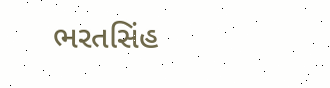ભરતસિંહ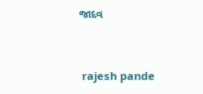જાદવ


 rajesh pande